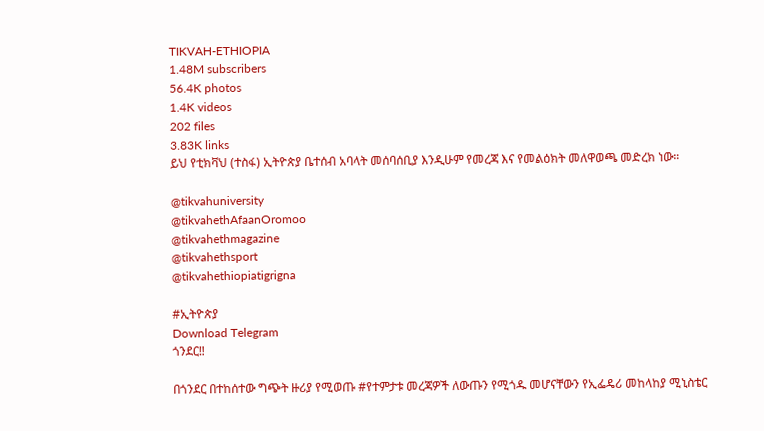TIKVAH-ETHIOPIA
1.48M subscribers
56.4K photos
1.4K videos
202 files
3.83K links
ይህ የቲክቫህ (ተስፋ) ኢትዮጵያ ቤተሰብ አባላት መሰባሰቢያ እንዲሁም የመረጃ እና የመልዕክት መለዋወጫ መድረክ ነው።

@tikvahuniversity
@tikvahethAfaanOromoo
@tikvahethmagazine
@tikvahethsport
@tikvahethiopiatigrigna

#ኢትዮጵያ
Download Telegram
ጎንደር‼

በጎንደር በተከሰተው ግጭት ዙሪያ የሚወጡ #የተምታቱ መረጃዎች ለውጡን የሚጎዱ መሆናቸውን የኢፌዴሪ መከላከያ ሚኒስቴር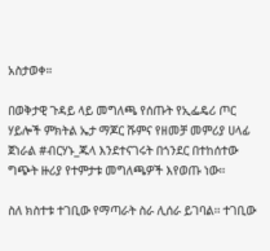አስታወቀ።

በወቅታዊ ጉዳይ ላይ መግለጫ የሰጡት የኢፌዴሪ ጦር ሃይሎች ምክትል ኤታ ማጆር ሹምና የዘመቻ መምሪያ ሀላፊ ጀነራል #ብርሃኑ_ጁላ እንደተናገሩት በጎንደር በተከሰተው ግጭት ዙሪያ የተምታቱ መግለጫዎች እየወጡ ነው፡፡

ስለ ክስተቱ ተገቢው የማጣራት ስራ ሊሰራ ይገባል፡፡ ተገቢው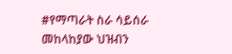#የማጣራት ስራ ሳይሰራ መከላከያው ህዝብን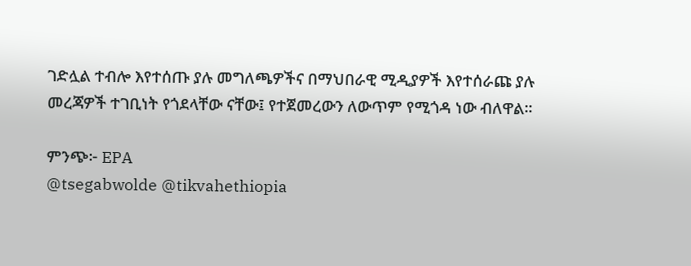ገድሏል ተብሎ እየተሰጡ ያሉ መግለጫዎችና በማህበራዊ ሚዲያዎች እየተሰራጩ ያሉ መረጃዎች ተገቢነት የጎደላቸው ናቸው፤ የተጀመረውን ለውጥም የሚጎዳ ነው ብለዋል፡፡

ምንጭ፦ EPA
@tsegabwolde @tikvahethiopia